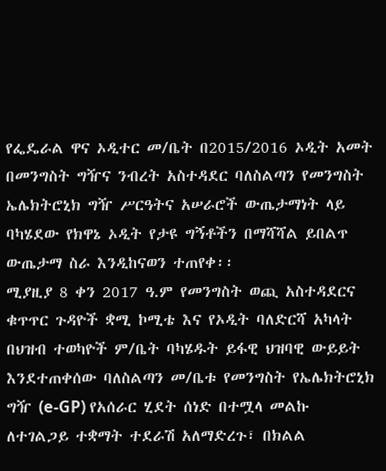የፌዴራል ዋና ኦዲተር መ/ቤት በ2015/2016 ኦዲት አመት በመንግስት ግዥና ንብረት አስተዳደር ባለስልጣን የመንግስት ኤሌክትሮኒክ ግዥ ሥርዓትና አሠራሮች ውጤታማነት ላይ ባካሄደው የክዋኔ ኦዲት የታዩ ግኝቶችን በማሻሻል ይበልጥ ውጤታማ ስራ እንዲከናወን ተጠየቀ፡፡
ሚያዚያ 8 ቀን 2017 ዓ.ም የመንግስት ወጪ አስተዳደርና ቁጥጥር ጉዳዮች ቋሚ ኮሚቴ እና የኦዲት ባለድርሻ አካላት በህዝብ ተወካዮች ም/ቤት ባካሄዱት ይፋዊ ህዝባዊ ውይይት እንደተጠቀሰው ባለስልጣን መ/ቤቱ የመንግስት የኤሌክትሮኒክ ግዥ (e-GP) የአሰራር ሂደት ሰነድ በተሟላ መልኩ ለተገልጋይ ተቋማት ተደራሽ አለማድረጉ፣ በክልል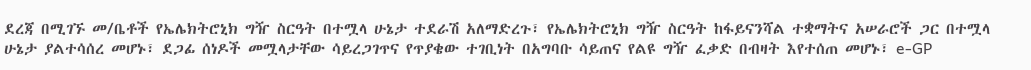ደረጃ በሚገኙ መ/ቤቶች የኤሌክትሮኒክ ግዥ ስርዓት በተሟላ ሁኔታ ተደራሽ አለማድረጉ፣ የኤሌክትሮኒክ ግዥ ስርዓት ከፋይናንሻል ተቋማትና አሠራሮች ጋር በተሟላ ሁኔታ ያልተሳሰረ መሆኑ፣ ደጋፊ ሰነዶች መሟላታቸው ሳይረጋገጥና የጥያቄው ተገቢነት በአግባቡ ሳይጠና የልዩ ግዥ ፈቃድ በብዛት እየተሰጠ መሆኑ፣ e-GP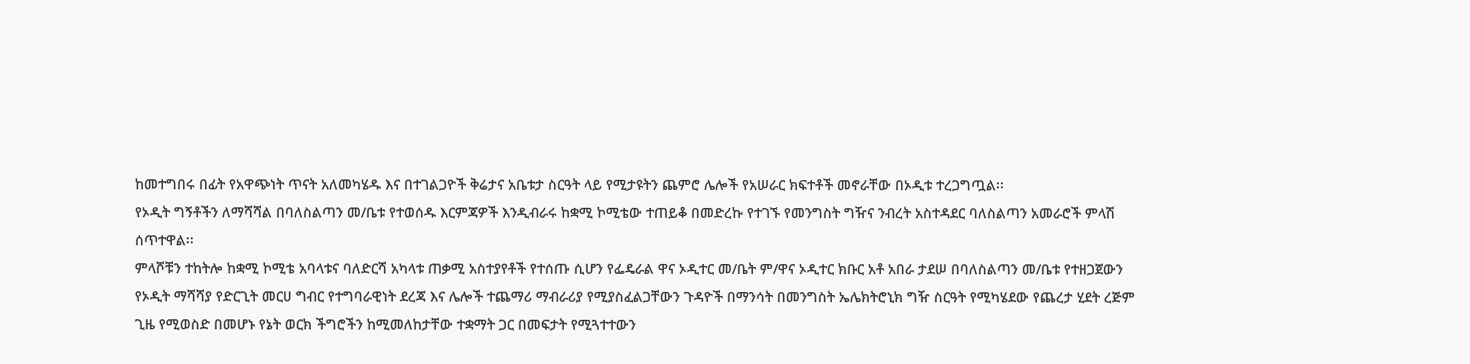ከመተግበሩ በፊት የአዋጭነት ጥናት አለመካሄዱ እና በተገልጋዮች ቅሬታና አቤቱታ ስርዓት ላይ የሚታዩትን ጨምሮ ሌሎች የአሠራር ክፍተቶች መኖራቸው በኦዲቱ ተረጋግጧል፡፡
የኦዲት ግኝቶችን ለማሻሻል በባለስልጣን መ/ቤቱ የተወሰዱ እርምጃዎች እንዲብራሩ ከቋሚ ኮሚቴው ተጠይቆ በመድረኩ የተገኙ የመንግስት ግዥና ንብረት አስተዳደር ባለስልጣን አመራሮች ምላሽ ሰጥተዋል፡፡
ምላሾቹን ተከትሎ ከቋሚ ኮሚቴ አባላቱና ባለድርሻ አካላቱ ጠቃሚ አስተያየቶች የተሰጡ ሲሆን የፌዴራል ዋና ኦዲተር መ/ቤት ም/ዋና ኦዲተር ክቡር አቶ አበራ ታደሠ በባለስልጣን መ/ቤቱ የተዘጋጀውን የኦዲት ማሻሻያ የድርጊት መርሀ ግብር የተግባራዊነት ደረጃ እና ሌሎች ተጨማሪ ማብራሪያ የሚያስፈልጋቸውን ጉዳዮች በማንሳት በመንግስት ኤሌክትሮኒክ ግዥ ስርዓት የሚካሄደው የጨረታ ሂደት ረጅም ጊዜ የሚወስድ በመሆኑ የኔት ወርክ ችግሮችን ከሚመለከታቸው ተቋማት ጋር በመፍታት የሚጓተተውን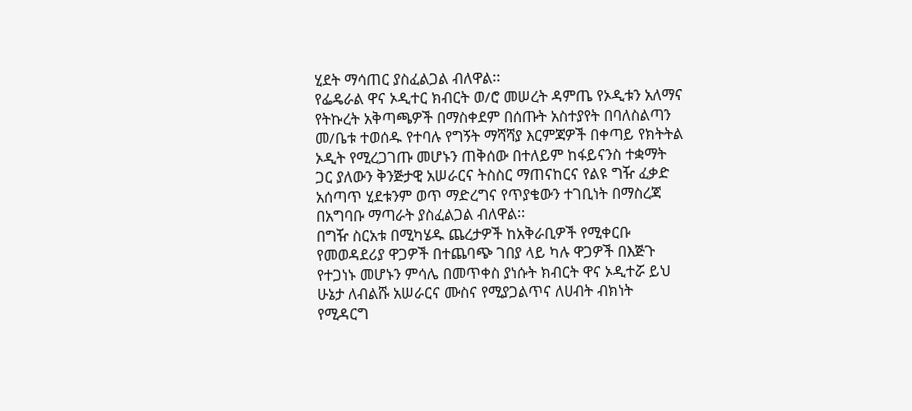ሂደት ማሳጠር ያስፈልጋል ብለዋል፡፡
የፌዴራል ዋና ኦዲተር ክብርት ወ/ሮ መሠረት ዳምጤ የኦዲቱን አለማና የትኩረት አቅጣጫዎች በማስቀደም በሰጡት አስተያየት በባለስልጣን መ/ቤቱ ተወሰዱ የተባሉ የግኝት ማሻሻያ እርምጃዎች በቀጣይ የክትትል ኦዲት የሚረጋገጡ መሆኑን ጠቅሰው በተለይም ከፋይናንስ ተቋማት ጋር ያለውን ቅንጅታዊ አሠራርና ትስስር ማጠናከርና የልዩ ግዥ ፈቃድ አሰጣጥ ሂደቱንም ወጥ ማድረግና የጥያቄውን ተገቢነት በማስረጃ በአግባቡ ማጣራት ያስፈልጋል ብለዋል፡፡
በግዥ ስርአቱ በሚካሄዱ ጨረታዎች ከአቅራቢዎች የሚቀርቡ የመወዳደሪያ ዋጋዎች በተጨባጭ ገበያ ላይ ካሉ ዋጋዎች በእጅጉ የተጋነኑ መሆኑን ምሳሌ በመጥቀስ ያነሱት ክብርት ዋና ኦዲተሯ ይህ ሁኔታ ለብልሹ አሠራርና ሙስና የሚያጋልጥና ለሀብት ብክነት የሚዳርግ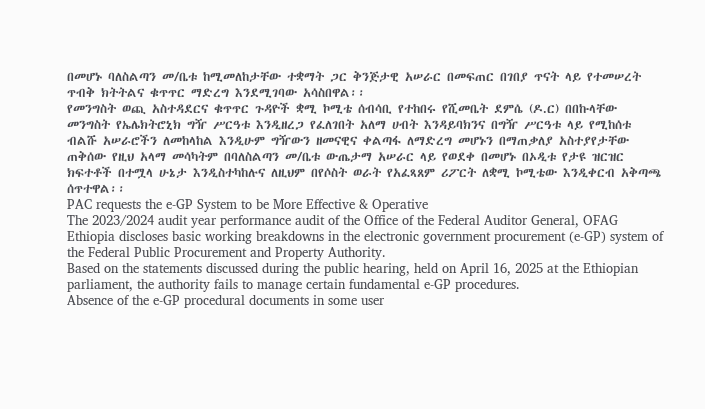በመሆኑ ባለስልጣን መ/ቤቱ ከሚመለከታቸው ተቋማት ጋር ቅንጅታዊ አሠራር በመፍጠር በገበያ ጥናት ላይ የተመሠረት ጥብቅ ክትትልና ቁጥጥር ማድረግ እንደሚገባው አሳስበዋል፡፡
የመንግስት ወጪ አስተዳደርና ቁጥጥር ጉዳዮች ቋሚ ኮሚቴ ሰብሳቢ የተከበሩ የሺመቤት ደምሴ (ዶ.ር) በበኩላቸው መንግስት የኤሌክትሮኒክ ግዥ ሥርዓቱ እንዲዘረጋ የፈለገበት አለማ ሀብት እንዳይባክንና በግዥ ሥርዓቱ ላይ የሚከሰቱ ብልሹ አሠራሮችን ለመከላከል እንዲሁም ግዥውን ዘመናዊና ቀልጣፋ ለማድረግ መሆኑን በማጠቃለያ አስተያየታቸው ጠቅሰው የዚህ አላማ መሳካትም በባለስልጣን መ/ቤቱ ውጤታማ አሠራር ላይ የወደቀ በመሆኑ በኦዲቱ የታዩ ዝርዝር ክፍተቶች በተሟላ ሁኔታ እንዲስተካከሉና ለዚህም በየሶስት ወራት የአፈጻጸም ሪፖርት ለቋሚ ኮሚቴው እንዲቀርብ አቅጣጫ ሰጥተዋል፡፡
PAC requests the e-GP System to be More Effective & Operative
The 2023/2024 audit year performance audit of the Office of the Federal Auditor General, OFAG Ethiopia discloses basic working breakdowns in the electronic government procurement (e-GP) system of the Federal Public Procurement and Property Authority.
Based on the statements discussed during the public hearing, held on April 16, 2025 at the Ethiopian parliament, the authority fails to manage certain fundamental e-GP procedures.
Absence of the e-GP procedural documents in some user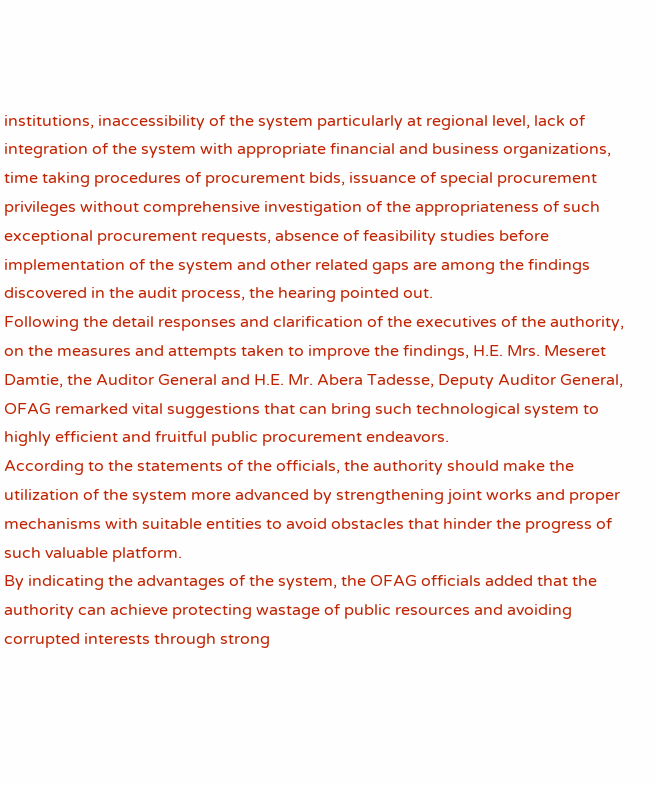institutions, inaccessibility of the system particularly at regional level, lack of integration of the system with appropriate financial and business organizations, time taking procedures of procurement bids, issuance of special procurement privileges without comprehensive investigation of the appropriateness of such exceptional procurement requests, absence of feasibility studies before implementation of the system and other related gaps are among the findings discovered in the audit process, the hearing pointed out.
Following the detail responses and clarification of the executives of the authority, on the measures and attempts taken to improve the findings, H.E. Mrs. Meseret Damtie, the Auditor General and H.E. Mr. Abera Tadesse, Deputy Auditor General, OFAG remarked vital suggestions that can bring such technological system to highly efficient and fruitful public procurement endeavors.
According to the statements of the officials, the authority should make the utilization of the system more advanced by strengthening joint works and proper mechanisms with suitable entities to avoid obstacles that hinder the progress of such valuable platform.
By indicating the advantages of the system, the OFAG officials added that the authority can achieve protecting wastage of public resources and avoiding corrupted interests through strong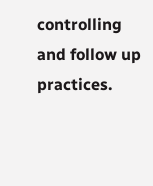controlling and follow up practices.